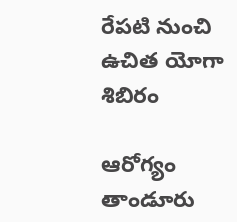రేపటి నుంచి ఉచిత యోగా శిబిరం

ఆరోగ్యం తాండూరు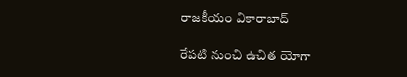రాజకీయం వికారాబాద్

రేపటి నుంచి ఉచిత యోగా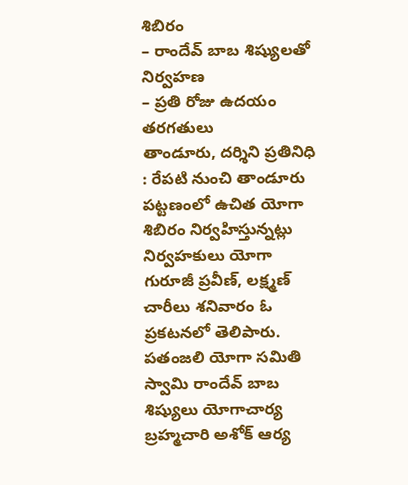శిబిరం
– రాందేవ్ బాబ శిష్యులతో నిర్వహణ
– ప్రతి రోజు ఉదయం తరగతులు
తాండూరు, దర్శిని ప్రతినిధి : రేపటి నుంచి తాండూరు పట్టణంలో ఉచిత యోగా శిబిరం నిర్వహిస్తున్నట్లు నిర్వహకులు యోగా గురూజీ ప్రవీణ్, లక్ష్మణ్ చారీలు శనివారం ఓ ప్రకటనలో తెలిపారు. పతంజలి యోగా సమితి స్వామి రాందేవ్ బాబ శిష్యులు యోగాచార్య బ్రహ్మచారి అశోక్ ఆర్య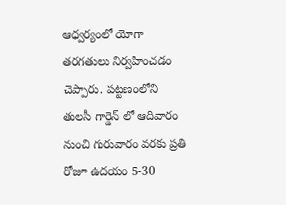ఆధ్వర్యంలో యోగా తరగతులు నిర్వహించడం చెప్పారు. పట్టణంలోని తులసీ గార్డెన్ లో ఆదివారం నుంచి గురువారం వరకు ప్రతి రోజూ ఉదయం 5-30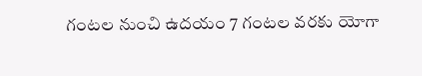గంటల నుంచి ఉదయం 7 గంటల వరకు యోగా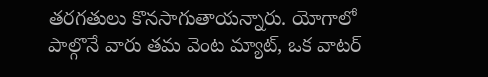తరగతులు కొనసాగుతాయన్నారు. యోగాలో పాల్గొనే వారు తమ వెంట మ్యాట్, ఒక వాటర్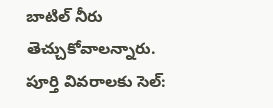బాటిల్ నీరు తెచ్చుకోవాలన్నారు. పూర్తి వివరాలకు సెల్: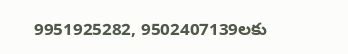9951925282, 9502407139లకు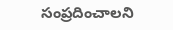సంప్రదించాలని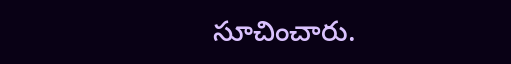సూచించారు.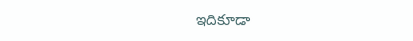ఇదికూడా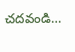చదవండి…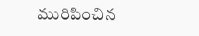మురిపించిన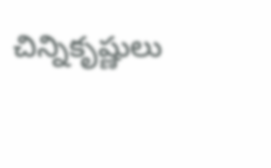చిన్నికృష్ణులు